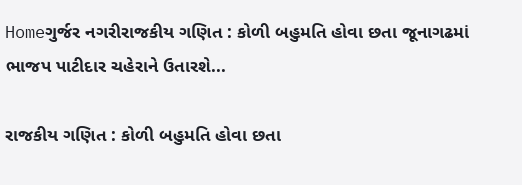Homeગુર્જર નગરીરાજકીય ગણિત : કોળી બહુમતિ હોવા છતા જૂનાગઢમાં ભાજપ પાટીદાર ચહેરાને ઉતારશે...

રાજકીય ગણિત : કોળી બહુમતિ હોવા છતા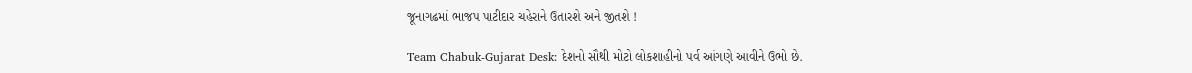જૂનાગઢમાં ભાજપ પાટીદાર ચહેરાને ઉતારશે અને જીતશે !

Team Chabuk-Gujarat Desk: દેશનો સૌથી મોટો લોકશાહીનો પર્વ આંગણે આવીને ઉભો છે.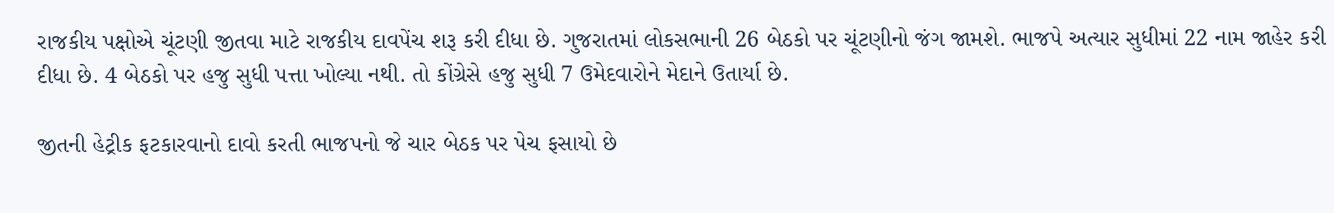રાજકીય પક્ષોએ ચૂંટણી જીતવા માટે રાજકીય દાવપેંચ શરૂ કરી દીધા છે. ગુજરાતમાં લોકસભાની 26 બેઠકો પર ચૂંટણીનો જંગ જામશે. ભાજપે અત્યાર સુધીમાં 22 નામ જાહેર કરી દીધા છે. 4 બેઠકો પર હજુ સુધી પત્તા ખોલ્યા નથી. તો કોંગ્રેસે હજુ સુધી 7 ઉમેદવારોને મેદાને ઉતાર્યા છે.

જીતની હેટ્રીક ફટકારવાનો દાવો કરતી ભાજપનો જે ચાર બેઠક પર પેચ ફસાયો છે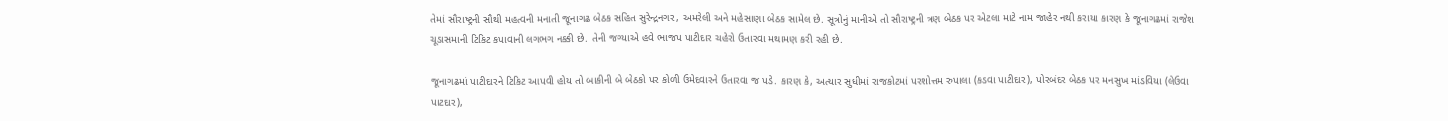તેમાં સૌરાષ્ટ્રની સૌથી મહત્વની મનાતી જૂનાગઢ બેઠક સહિત સુરેન્દ્રનગર, અમરેલી અને મહેસાણા બેઠક સામેલ છે. સૂત્રોનું માનીએ તો સૌરાષ્ટ્રની ત્રણ બેઠક પર એટલા માટે નામ જાહેર નથી કરાયા કારણ કે જૂનાગઢમાં રાજેશ ચૂડાસમાની ટિકિટ કપાવાની લગભગ નક્કી છે. તેની જગ્યાએ હવે ભાજપ પાટીદાર ચહેરો ઉતારવા મથામણ કરી રહી છે.

જૂનાગઢમાં પાટીદારને ટિકિટ આપવી હોય તો બાકીની બે બેઠકો પર કોળી ઉમેદવારને ઉતારવા જ પડે. કારણ કે, અત્યાર સુધીમાં રાજકોટમાં પરશોત્તમ રુપાલા (કડવા પાટીદાર), પોરબંદર બેઠક પર મનસુખ માંડવિયા (લેઉવા પાટદાર),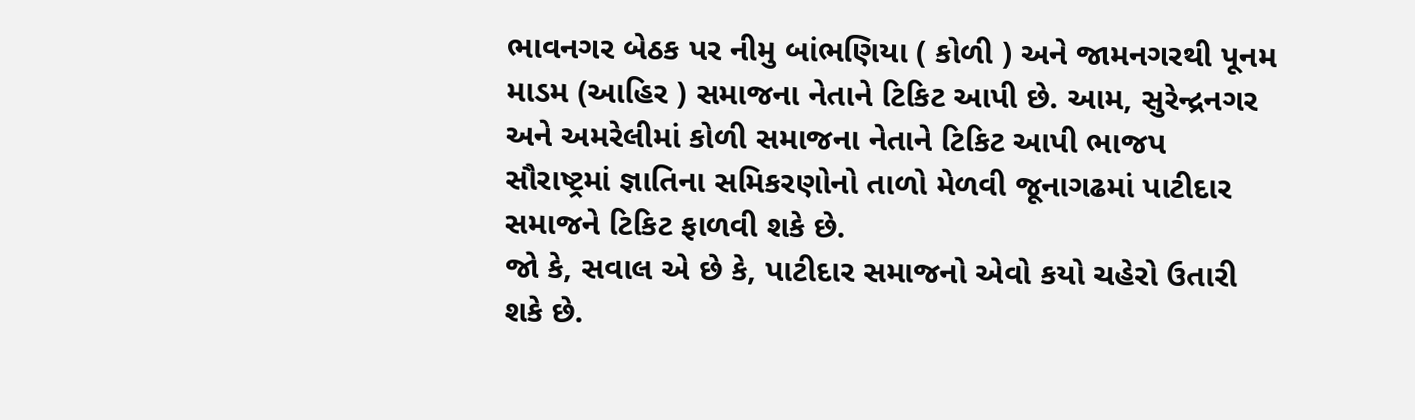ભાવનગર બેઠક પર નીમુ બાંભણિયા ( કોળી ) અને જામનગરથી પૂનમ માડમ (આહિર ) સમાજના નેતાને ટિકિટ આપી છે. આમ, સુરેન્દ્રનગર અને અમરેલીમાં કોળી સમાજના નેતાને ટિકિટ આપી ભાજપ સૌરાષ્ટ્રમાં જ્ઞાતિના સમિકરણોનો તાળો મેળવી જૂનાગઢમાં પાટીદાર સમાજને ટિકિટ ફાળવી શકે છે.
જો કે, સવાલ એ છે કે, પાટીદાર સમાજનો એવો કયો ચહેરો ઉતારી શકે છે.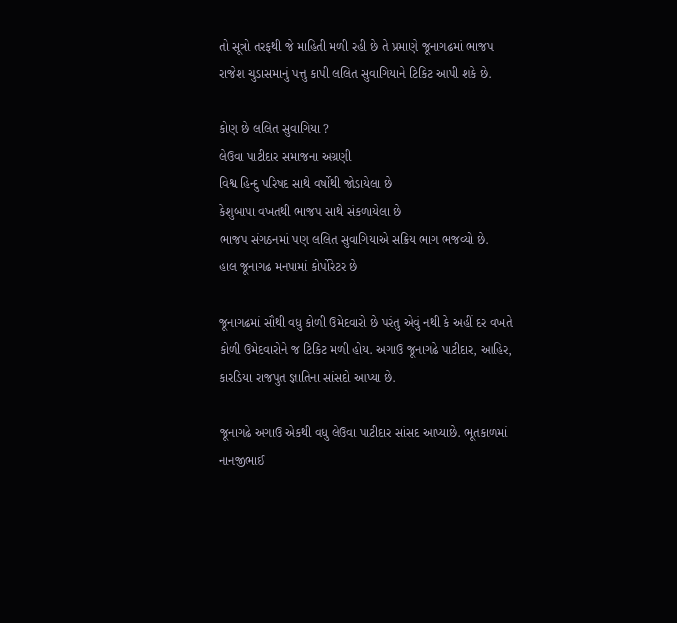તો સૂત્રો તરફથી જે માહિતી મળી રહી છે તે પ્રમાણે જૂનાગઢમાં ભાજપ રાજેશ ચુડાસમાનું પત્તુ કાપી લલિત સુવાગિયાને ટિકિટ આપી શકે છે.

કોણ છે લલિત સુવાગિયા ?
લેઉવા પાટીદાર સમાજના અગ્રણી
વિશ્વ હિન્દુ પરિષદ સાથે વર્ષોથી જોડાયેલા છે
કેશુબાપા વખતથી ભાજપ સાથે સંકળાયેલા છે
ભાજપ સંગઠનમાં પણ લલિત સુવાગિયાએ સક્રિય ભાગ ભજવ્યો છે.
હાલ જૂનાગઢ મનપામાં કોર્પોરેટર છે

જૂનાગઢમાં સૌથી વધુ કોળી ઉમેદવારો છે પરંતુ એવું નથી કે અહીં દર વખતે કોળી ઉમેદવારોને જ ટિકિટ મળી હોય. અગાઉ જૂનાગઢે પાટીદાર, આહિર, કારડિયા રાજપુત જ્ઞાતિના સાંસદો આપ્યા છે.

જૂનાગઢે અગાઉ એકથી વધુ લેઉવા પાટીદાર સાંસદ આપ્યાછે. ભૂતકાળમાં નાનજીભાઈ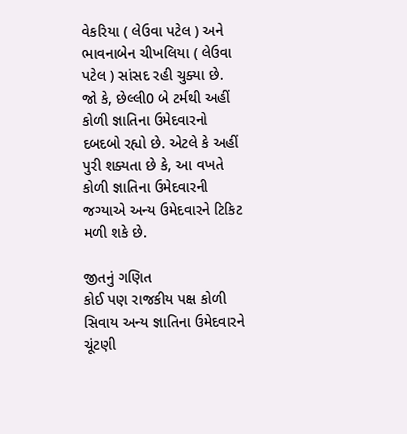વેકરિયા ( લેઉવા પટેલ ) અને ભાવનાબેન ચીખલિયા ( લેઉવા પટેલ ) સાંસદ રહી ચુક્યા છે.
જો કે, છેલ્લી0 બે ટર્મથી અહીં કોળી જ્ઞાતિના ઉમેદવારનો દબદબો રહ્યો છે. એટલે કે અહીં પુરી શક્યતા છે કે, આ વખતે કોળી જ્ઞાતિના ઉમેદવારની જગ્યાએ અન્ય ઉમેદવારને ટિકિટ મળી શકે છે.

જીતનું ગણિત
કોઈ પણ રાજકીય પક્ષ કોળી સિવાય અન્ય જ્ઞાતિના ઉમેદવારને ચૂંટણી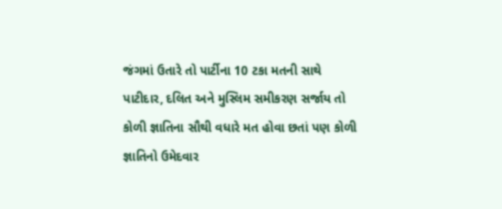જંગમાં ઉતારે તો પાર્ટીના 10 ટકા મતની સાથે પાટીદાર, દલિત અને મુસ્લિમ સમીકરણ સર્જાય તો કોળી જ્ઞાતિના સૌથી વધારે મત હોવા છતાં પણ કોળી જ્ઞાતિનો ઉમેદવાર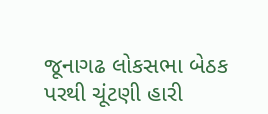જૂનાગઢ લોકસભા બેઠક પરથી ચૂંટણી હારી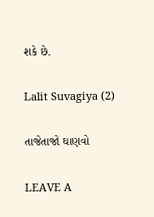શકે છે.

Lalit Suvagiya (2)

તાજેતાજો ઘાણવો

LEAVE A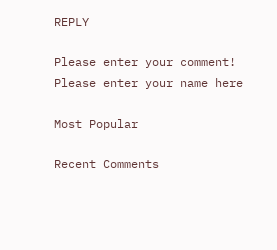REPLY

Please enter your comment!
Please enter your name here

Most Popular

Recent Comments